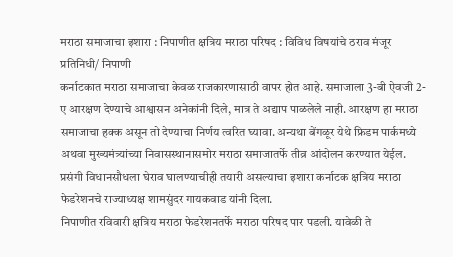मराठा समाजाचा इशारा : निपाणीत क्षत्रिय मराठा परिषद : विविध विषयांचे ठराव मंजूर
प्रतिनिधी/ निपाणी
कर्नाटकात मराठा समाजाचा केवळ राजकारणासाठी वापर होत आहे. समाजाला 3-बी ऐवजी 2-ए आरक्षण देण्याचे आश्वासन अनेकांनी दिले, मात्र ते अद्याप पाळलेले नाही. आरक्षण हा मराठा समाजाचा हक्क असून तो देण्याचा निर्णय त्वरित घ्यावा. अन्यथा बेंगळूर येथे फ्रिडम पार्कमध्ये अथवा मुख्यमंत्र्यांच्या निवासस्थानासमोर मराठा समाजातर्फे तीव्र आंदोलन करण्यात येईल. प्रसंगी विधानसौधला घेराव घालण्याचीही तयारी असल्याचा इशारा कर्नाटक क्षत्रिय मराठा फेडरेशनचे राज्याध्यक्ष शामसुंदर गायकवाड यांनी दिला.
निपाणीत रविवारी क्षत्रिय मराठा फेडरेशनतर्फे मराठा परिषद पार पडली. यावेळी ते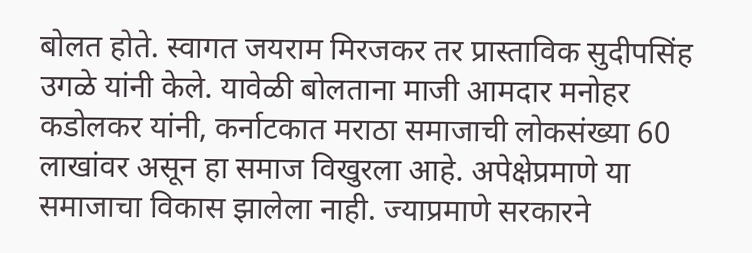बोलत होते. स्वागत जयराम मिरजकर तर प्रास्ताविक सुदीपसिंह उगळे यांनी केले. यावेळी बोलताना माजी आमदार मनोहर कडोलकर यांनी, कर्नाटकात मराठा समाजाची लोकसंख्या 60 लाखांवर असून हा समाज विखुरला आहे. अपेक्षेप्रमाणे या समाजाचा विकास झालेला नाही. ज्याप्रमाणे सरकारने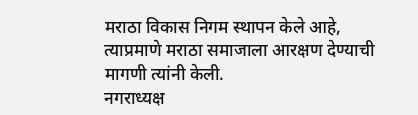मराठा विकास निगम स्थापन केले आहे, त्याप्रमाणे मराठा समाजाला आरक्षण देण्याची मागणी त्यांनी केली.
नगराध्यक्ष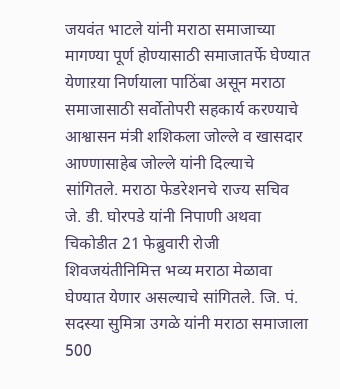जयवंत भाटले यांनी मराठा समाजाच्या मागण्या पूर्ण होण्यासाठी समाजातर्फे घेण्यात येणाऱया निर्णयाला पाठिंबा असून मराठा समाजासाठी सर्वोतोपरी सहकार्य करण्याचे आश्वासन मंत्री शशिकला जोल्ले व खासदार आण्णासाहेब जोल्ले यांनी दिल्याचे सांगितले. मराठा फेडरेशनचे राज्य सचिव जे. डी. घोरपडे यांनी निपाणी अथवा चिकोडीत 21 फेब्रुवारी रोजी शिवजयंतीनिमित्त भव्य मराठा मेळावा घेण्यात येणार असल्याचे सांगितले. जि. पं. सदस्या सुमित्रा उगळे यांनी मराठा समाजाला 500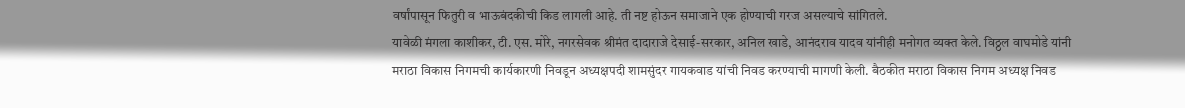वर्षांपासून फितुरी व भाऊबंदकीची किड लागली आहे. ती नष्ट होऊन समाजाने एक होण्याची गरज असल्याचे सांगितले.
यावेळी मंगला काशीकर, टी. एस. मोरे, नगरसेवक श्रीमंत दादाराजे देसाई-सरकार, अनिल खाडे, आनंदराव यादव यांनीही मनोगत व्यक्त केले. विठ्ठल वाघमोडे यांनी मराठा विकास निगमची कार्यकारणी निवडून अध्यक्षपदी शामसुंदर गायकवाड यांची निवड करण्याची मागणी केली. बैठकीत मराठा विकास निगम अध्यक्ष निवड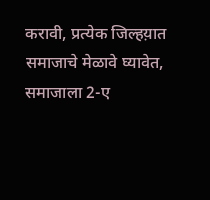करावी, प्रत्येक जिल्हय़ात समाजाचे मेळावे घ्यावेत, समाजाला 2-ए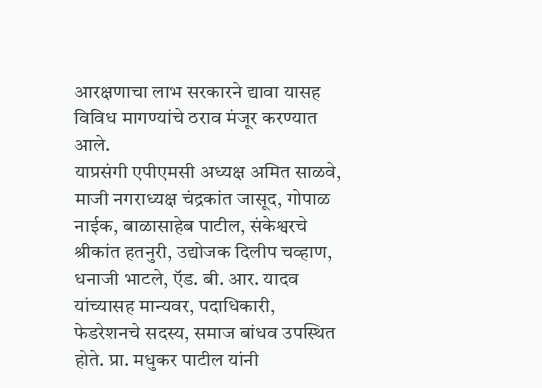आरक्षणाचा लाभ सरकारने द्यावा यासह विविध मागण्यांचे ठराव मंजूर करण्यात आले.
याप्रसंगी एपीएमसी अध्यक्ष अमित साळवे, माजी नगराध्यक्ष चंद्रकांत जासूद, गोपाळ नाईक, बाळासाहेब पाटील, संकेश्वरचे श्रीकांत हतनुरी, उद्योजक दिलीप चव्हाण, धनाजी भाटले, ऍड. बी. आर. यादव यांच्यासह मान्यवर, पदाधिकारी, फेडरेशनचे सदस्य, समाज बांधव उपस्थित होते. प्रा. मधुकर पाटील यांनी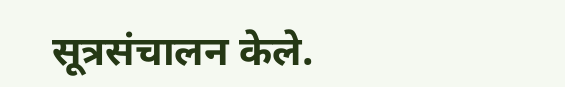सूत्रसंचालन केले.